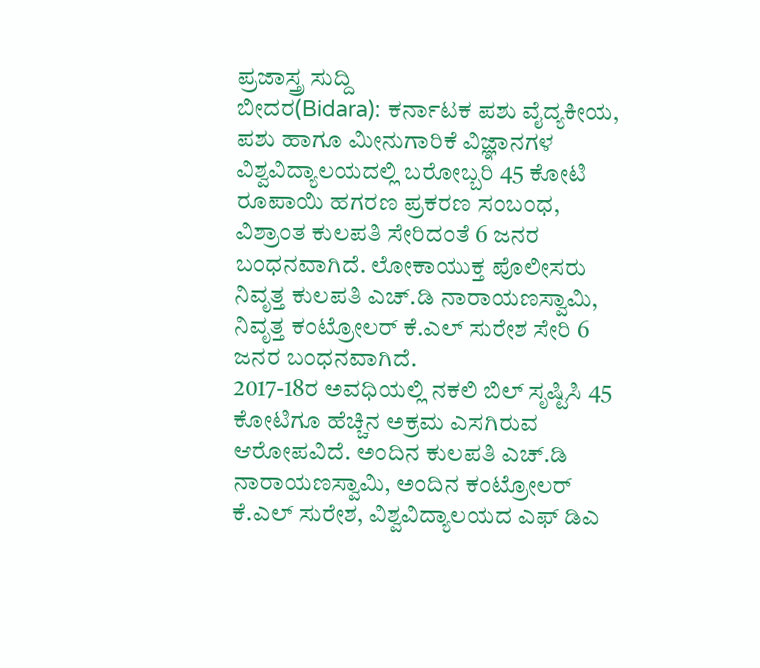ಪ್ರಜಾಸ್ತ್ರ ಸುದ್ದಿ
ಬೀದರ(Bidara): ಕರ್ನಾಟಕ ಪಶು ವೈದ್ಯಕೀಯ, ಪಶು ಹಾಗೂ ಮೀನುಗಾರಿಕೆ ವಿಜ್ಞಾನಗಳ ವಿಶ್ವವಿದ್ಯಾಲಯದಲ್ಲಿ ಬರೋಬ್ಬರಿ 45 ಕೋಟಿ ರೂಪಾಯಿ ಹಗರಣ ಪ್ರಕರಣ ಸಂಬಂಧ, ವಿಶ್ರಾಂತ ಕುಲಪತಿ ಸೇರಿದಂತೆ 6 ಜನರ ಬಂಧನವಾಗಿದೆ. ಲೋಕಾಯುಕ್ತ ಪೊಲೀಸರು ನಿವೃತ್ತ ಕುಲಪತಿ ಎಚ್.ಡಿ ನಾರಾಯಣಸ್ವಾಮಿ, ನಿವೃತ್ತ ಕಂಟ್ರೋಲರ್ ಕೆ.ಎಲ್ ಸುರೇಶ ಸೇರಿ 6 ಜನರ ಬಂಧನವಾಗಿದೆ.
2017-18ರ ಅವಧಿಯಲ್ಲಿ ನಕಲಿ ಬಿಲ್ ಸೃಷ್ಟಿಸಿ 45 ಕೋಟಿಗೂ ಹೆಚ್ಚಿನ ಅಕ್ರಮ ಎಸಗಿರುವ ಆರೋಪವಿದೆ. ಅಂದಿನ ಕುಲಪತಿ ಎಚ್.ಡಿ ನಾರಾಯಣಸ್ವಾಮಿ, ಅಂದಿನ ಕಂಟ್ರೋಲರ್ ಕೆ.ಎಲ್ ಸುರೇಶ, ವಿಶ್ವವಿದ್ಯಾಲಯದ ಎಫ್ ಡಿಎ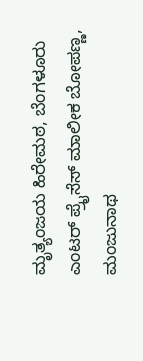ಮೃತ್ಯಂಜಯ ಹಿರೇಮಠ, ಬೆಂಗಳೂರು ಎಂಟರ್ ಪ್ರೈಸೆಸ್ ಮಾಲೀಕ ಬೋಪಣ್ಣ, ಮಂಜುನಾಥ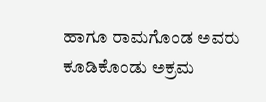ಹಾಗೂ ರಾಮಗೊಂಡ ಅವರು ಕೂಡಿಕೊಂಡು ಅಕ್ರಮ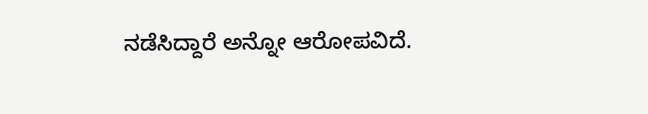ನಡೆಸಿದ್ದಾರೆ ಅನ್ನೋ ಆರೋಪವಿದೆ.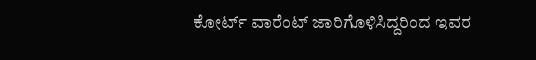ಕೋರ್ಟ್ ವಾರೆಂಟ್ ಜಾರಿಗೊಳಿಸಿದ್ದರಿಂದ ಇವರ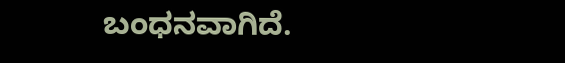ಬಂಧನವಾಗಿದೆ.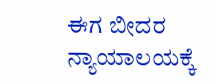ಈಗ ಬೀದರ ನ್ಯಾಯಾಲಯಕ್ಕೆ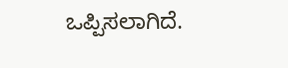ಒಪ್ಪಿಸಲಾಗಿದೆ.